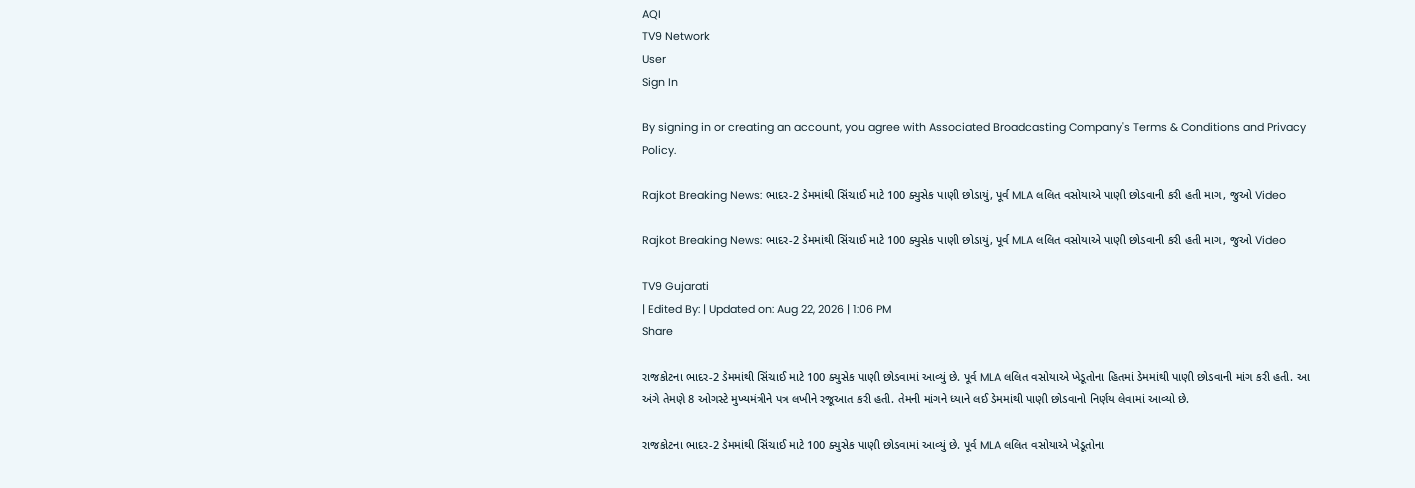AQI
TV9 Network
User
Sign In

By signing in or creating an account, you agree with Associated Broadcasting Company's Terms & Conditions and Privacy Policy.

Rajkot Breaking News: ભાદર-2 ડેમમાંથી સિંચાઈ માટે 100 ક્યુસેક પાણી છોડાયું, પૂર્વ MLA લલિત વસોયાએ પાણી છોડવાની કરી હતી માગ, જુઓ Video

Rajkot Breaking News: ભાદર-2 ડેમમાંથી સિંચાઈ માટે 100 ક્યુસેક પાણી છોડાયું, પૂર્વ MLA લલિત વસોયાએ પાણી છોડવાની કરી હતી માગ, જુઓ Video

TV9 Gujarati
| Edited By: | Updated on: Aug 22, 2026 | 1:06 PM
Share

રાજકોટના ભાદર-2 ડેમમાંથી સિંચાઈ માટે 100 ક્યુસેક પાણી છોડવામાં આવ્યું છે. પૂર્વ MLA લલિત વસોયાએ ખેડૂતોના હિતમાં ડેમમાંથી પાણી છોડવાની માંગ કરી હતી. આ અંગે તેમણે 8 ઓગસ્ટે મુખ્યમંત્રીને પત્ર લખીને રજૂઆત કરી હતી. તેમની માંગને ધ્યાને લઈ ડેમમાંથી પાણી છોડવાનો નિર્ણય લેવામાં આવ્યો છે.

રાજકોટના ભાદર-2 ડેમમાંથી સિંચાઈ માટે 100 ક્યુસેક પાણી છોડવામાં આવ્યું છે. પૂર્વ MLA લલિત વસોયાએ ખેડૂતોના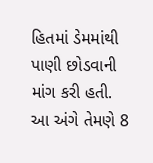હિતમાં ડેમમાંથી પાણી છોડવાની માંગ કરી હતી. આ અંગે તેમણે 8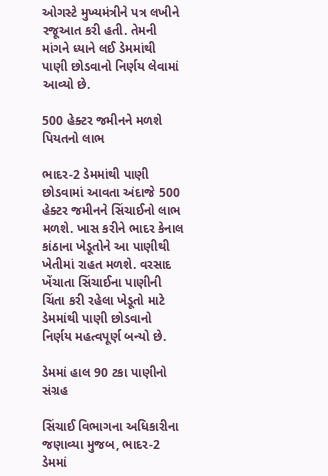ઓગસ્ટે મુખ્યમંત્રીને પત્ર લખીને રજૂઆત કરી હતી. તેમની માંગને ધ્યાને લઈ ડેમમાંથી પાણી છોડવાનો નિર્ણય લેવામાં આવ્યો છે.

500 હેક્ટર જમીનને મળશે પિયતનો લાભ

ભાદર-2 ડેમમાંથી પાણી છોડવામાં આવતા અંદાજે 500 હેક્ટર જમીનને સિંચાઈનો લાભ મળશે. ખાસ કરીને ભાદર કેનાલ કાંઠાના ખેડૂતોને આ પાણીથી ખેતીમાં રાહત મળશે. વરસાદ ખેંચાતા સિંચાઈના પાણીની ચિંતા કરી રહેલા ખેડૂતો માટે ડેમમાંથી પાણી છોડવાનો નિર્ણય મહત્વપૂર્ણ બન્યો છે.

ડેમમાં હાલ 90 ટકા પાણીનો સંગ્રહ

સિંચાઈ વિભાગના અધિકારીના જણાવ્યા મુજબ, ભાદર-2 ડેમમાં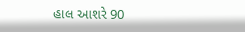હાલ આશરે 90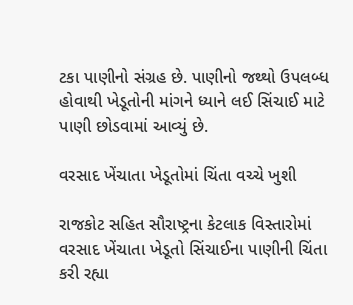ટકા પાણીનો સંગ્રહ છે. પાણીનો જથ્થો ઉપલબ્ધ હોવાથી ખેડૂતોની માંગને ધ્યાને લઈ સિંચાઈ માટે પાણી છોડવામાં આવ્યું છે.

વરસાદ ખેંચાતા ખેડૂતોમાં ચિંતા વચ્ચે ખુશી

રાજકોટ સહિત સૌરાષ્ટ્રના કેટલાક વિસ્તારોમાં વરસાદ ખેંચાતા ખેડૂતો સિંચાઈના પાણીની ચિંતા કરી રહ્યા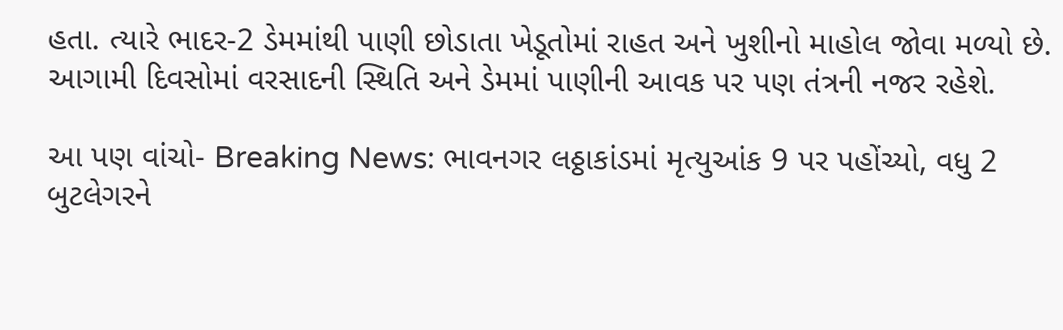હતા. ત્યારે ભાદર-2 ડેમમાંથી પાણી છોડાતા ખેડૂતોમાં રાહત અને ખુશીનો માહોલ જોવા મળ્યો છે. આગામી દિવસોમાં વરસાદની સ્થિતિ અને ડેમમાં પાણીની આવક પર પણ તંત્રની નજર રહેશે.

આ પણ વાંચો- Breaking News: ભાવનગર લઠ્ઠાકાંડમાં મૃત્યુઆંક 9 પર પહોંચ્યો, વધુ 2 બુટલેગરને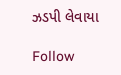ઝડપી લેવાયા

Follow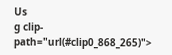Us
g clip-path="url(#clip0_868_265)">